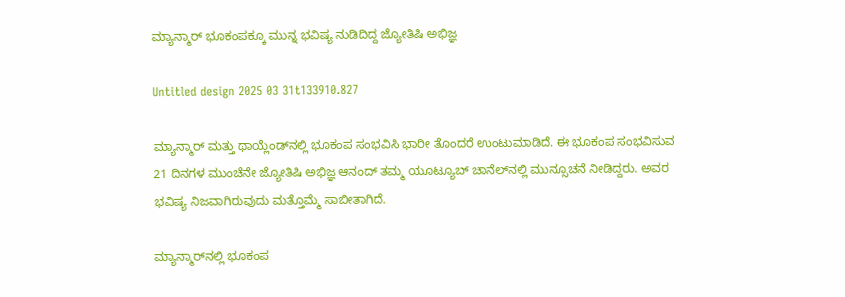ಮ್ಯಾನ್ಮಾರ್ ಭೂಕಂಪಕ್ಕೂ ಮುನ್ನ ಭವಿಷ್ಯ ನುಡಿದಿದ್ದ ಜ್ಯೋತಿಷಿ ಅಭಿಜ್ಞ

Untitled design 2025 03 31t133910.827

ಮ್ಯಾನ್ಮಾರ್ ಮತ್ತು ಥಾಯ್ಲೆಂಡ್‌ನಲ್ಲಿ ಭೂಕಂಪ ಸಂಭವಿಸಿ ಭಾರೀ ತೊಂದರೆ ಉಂಟುಮಾಡಿದೆ. ಈ ಭೂಕಂಪ ಸಂಭವಿಸುವ 21 ದಿನಗಳ ಮುಂಚೆನೇ ಜ್ಯೋತಿಷಿ ಅಭಿಜ್ಞ ಆನಂದ್ ತಮ್ಮ ಯೂಟ್ಯೂಬ್ ಚಾನೆಲ್‌ನಲ್ಲಿ ಮುನ್ಸೂಚನೆ ನೀಡಿದ್ದರು. ಅವರ ಭವಿಷ್ಯ ನಿಜವಾಗಿರುವುದು ಮತ್ತೊಮ್ಮೆ ಸಾಬೀತಾಗಿದೆ.

ಮ್ಯಾನ್ಮಾರ್‌ನಲ್ಲಿ ಭೂಕಂಪ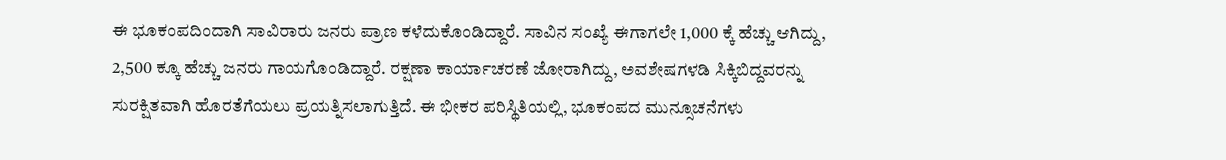ಈ ಭೂಕಂಪದಿಂದಾಗಿ ಸಾವಿರಾರು ಜನರು ಪ್ರಾಣ ಕಳೆದುಕೊಂಡಿದ್ದಾರೆ. ಸಾವಿನ ಸಂಖ್ಯೆ ಈಗಾಗಲೇ 1,000 ಕ್ಕೆ ಹೆಚ್ಚು ಆಗಿದ್ದು, 2,500 ಕ್ಕೂ ಹೆಚ್ಚು ಜನರು ಗಾಯಗೊಂಡಿದ್ದಾರೆ. ರಕ್ಷಣಾ ಕಾರ್ಯಾಚರಣೆ ಜೋರಾಗಿದ್ದು, ಅವಶೇಷಗಳಡಿ ಸಿಕ್ಕಿಬಿದ್ದವರನ್ನು ಸುರಕ್ಷಿತವಾಗಿ ಹೊರತೆಗೆಯಲು ಪ್ರಯತ್ನಿಸಲಾಗುತ್ತಿದೆ. ಈ ಭೀಕರ ಪರಿಸ್ಥಿತಿಯಲ್ಲಿ, ಭೂಕಂಪದ ಮುನ್ಸೂಚನೆಗಳು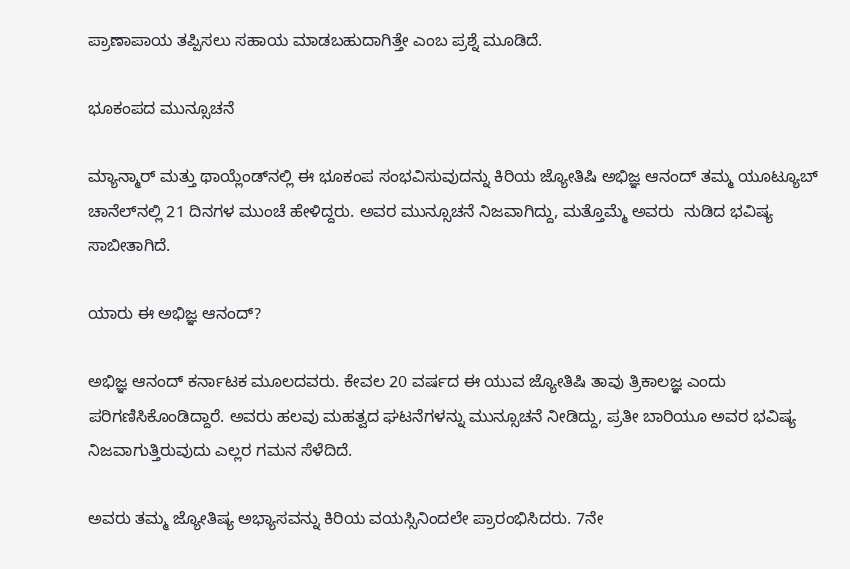ಪ್ರಾಣಾಪಾಯ ತಪ್ಪಿಸಲು ಸಹಾಯ ಮಾಡಬಹುದಾಗಿತ್ತೇ ಎಂಬ ಪ್ರಶ್ನೆ ಮೂಡಿದೆ.

ಭೂಕಂಪದ ಮುನ್ಸೂಚನೆ

ಮ್ಯಾನ್ಮಾರ್ ಮತ್ತು ಥಾಯ್ಲೆಂಡ್‌ನಲ್ಲಿ ಈ ಭೂಕಂಪ ಸಂಭವಿಸುವುದನ್ನು ಕಿರಿಯ ಜ್ಯೋತಿಷಿ ಅಭಿಜ್ಞ ಆನಂದ್ ತಮ್ಮ ಯೂಟ್ಯೂಬ್ ಚಾನೆಲ್‌ನಲ್ಲಿ 21 ದಿನಗಳ ಮುಂಚೆ ಹೇಳಿದ್ದರು. ಅವರ ಮುನ್ಸೂಚನೆ ನಿಜವಾಗಿದ್ದು, ಮತ್ತೊಮ್ಮೆ ಅವರು  ನುಡಿದ ಭವಿಷ್ಯ ಸಾಬೀತಾಗಿದೆ.

ಯಾರು ಈ ಅಭಿಜ್ಞ ಆನಂದ್?

ಅಭಿಜ್ಞ ಆನಂದ್ ಕರ್ನಾಟಕ ಮೂಲದವರು. ಕೇವಲ 20 ವರ್ಷದ ಈ ಯುವ ಜ್ಯೋತಿಷಿ ತಾವು ತ್ರಿಕಾಲಜ್ಞ ಎಂದು ಪರಿಗಣಿಸಿಕೊಂಡಿದ್ದಾರೆ. ಅವರು ಹಲವು ಮಹತ್ವದ ಘಟನೆಗಳನ್ನು ಮುನ್ಸೂಚನೆ ನೀಡಿದ್ದು, ಪ್ರತೀ ಬಾರಿಯೂ ಅವರ ಭವಿಷ್ಯ ನಿಜವಾಗುತ್ತಿರುವುದು ಎಲ್ಲರ ಗಮನ ಸೆಳೆದಿದೆ.

ಅವರು ತಮ್ಮ ಜ್ಯೋತಿಷ್ಯ ಅಭ್ಯಾಸವನ್ನು ಕಿರಿಯ ವಯಸ್ಸಿನಿಂದಲೇ ಪ್ರಾರಂಭಿಸಿದರು. 7ನೇ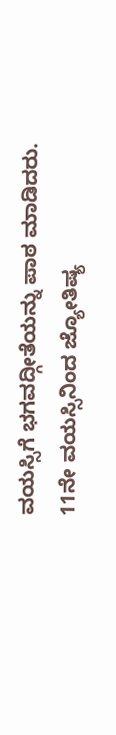ವಯಸ್ಸಿಗೆ ಭಗವದ್ಗೀತೆಯನ್ನು ಪಾಠ ಮಾಡಿದರು. 11ನೇ ವಯಸ್ಸಿನಿಂದ ಜ್ಯೋತಿಷ್ಯ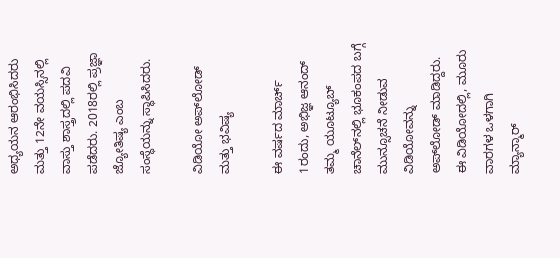ಅಧ್ಯಯನ ಆರಂಭಿಸಿದರು ಮತ್ತು 12ನೇ ವಯಸ್ಸಿನಲ್ಲಿ ವಾಸ್ತು ಶಾಸ್ತ್ರದಲ್ಲಿ ಪದವಿ ಪಡೆದರು. 2018ರಲ್ಲಿ ಪ್ರಜ್ಞಾ ಜ್ಯೋತಿಷ್ಯ ಎಂಬ ಸಂಸ್ಥೆಯನ್ನು ಸ್ಥಾಪಿಸಿದರು.

ವಿಡಿಯೋ ಅಪ್‌ಲೋಡ್ ಮತ್ತು ಭವಿಷ್ಯ

ಈ ವರ್ಷದ ಮಾರ್ಚ್ 1ರಂದು, ಅಭಿಜ್ಞ ಆನಂದ್ ತಮ್ಮ ಯೂಟ್ಯೂಬ್ ಚಾನೆಲ್‌ನಲ್ಲಿ ಭೂಕಂಪದ ಬಗ್ಗೆ ಮುನ್ಸೂಚನೆ ನೀಡುವ ವಿಡಿಯೋವನ್ನು ಅಪ್‌ಲೋಡ್ ಮಾಡಿದ್ದರು. ಈ ವಿಡಿಯೋದಲ್ಲಿ, ಮೂರು ವಾರಗಳ ಒಳಗಾಗಿ ಮ್ಯಾನ್ಮಾರ್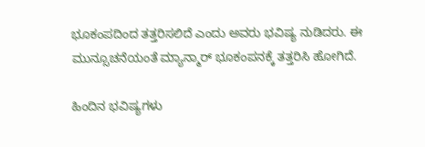ಭೂಕಂಪದಿಂದ ತತ್ತರಿಸಲಿದೆ ಎಂದು ಅವರು ಭವಿಷ್ಯ ನುಡಿದರು. ಈ ಮುನ್ಸೂಚನೆಯಂತೆ ಮ್ಯಾನ್ಮಾರ್ ಭೂಕಂಪನಕ್ಕೆ ತತ್ತರಿಸಿ ಹೋಗಿದೆ.

ಹಿಂದಿನ ಭವಿಷ್ಯಗಳು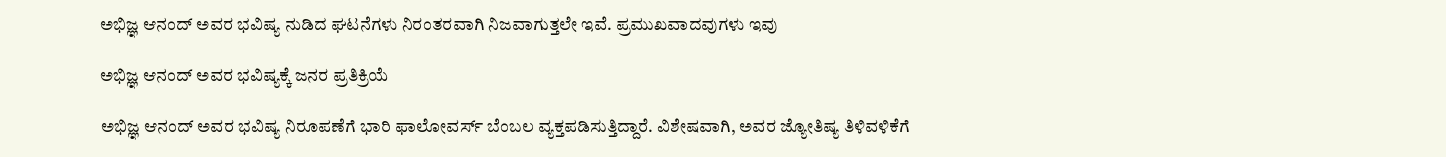ಅಭಿಜ್ಞ ಆನಂದ್ ಅವರ ಭವಿಷ್ಯ ನುಡಿದ ಘಟನೆಗಳು ನಿರಂತರವಾಗಿ ನಿಜವಾಗುತ್ತಲೇ ಇವೆ. ಪ್ರಮುಖವಾದವುಗಳು ಇವು

ಅಭಿಜ್ಞ ಆನಂದ್ ಅವರ ಭವಿಷ್ಯಕ್ಕೆ ಜನರ ಪ್ರತಿಕ್ರಿಯೆ

ಅಭಿಜ್ಞ ಆನಂದ್ ಅವರ ಭವಿಷ್ಯ ನಿರೂಪಣೆಗೆ ಭಾರಿ ಫಾಲೋವರ್ಸ್ ಬೆಂಬಲ ವ್ಯಕ್ತಪಡಿಸುತ್ತಿದ್ದಾರೆ. ವಿಶೇಷವಾಗಿ, ಅವರ ಜ್ಯೋತಿಷ್ಯ ತಿಳಿವಳಿಕೆಗೆ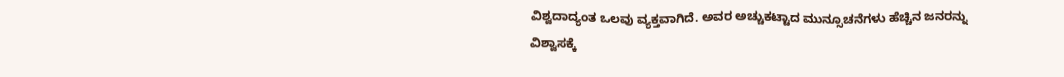ವಿಶ್ವದಾದ್ಯಂತ ಒಲವು ವ್ಯಕ್ತವಾಗಿದೆ. ಅವರ ಅಚ್ಚುಕಟ್ಟಾದ ಮುನ್ಸೂಚನೆಗಳು ಹೆಚ್ಚಿನ ಜನರನ್ನು ವಿಶ್ವಾಸಕ್ಕೆ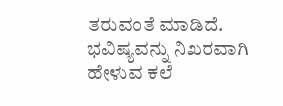ತರುವಂತೆ ಮಾಡಿದೆ. ಭವಿಷ್ಯವನ್ನು ನಿಖರವಾಗಿ ಹೇಳುವ ಕಲೆ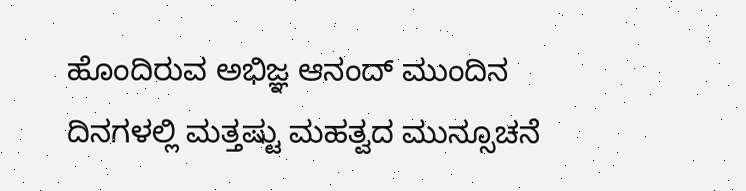ಹೊಂದಿರುವ ಅಭಿಜ್ಞ ಆನಂದ್ ಮುಂದಿನ ದಿನಗಳಲ್ಲಿ ಮತ್ತಷ್ಟು ಮಹತ್ವದ ಮುನ್ಸೂಚನೆ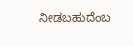ನೀಡಬಹುದೆಂಬ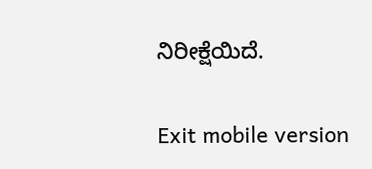ನಿರೀಕ್ಷೆಯಿದೆ.

Exit mobile version